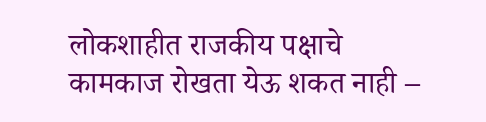लोकशाहीत राजकीय पक्षाचे कामकाज रोखता येऊ शकत नाही –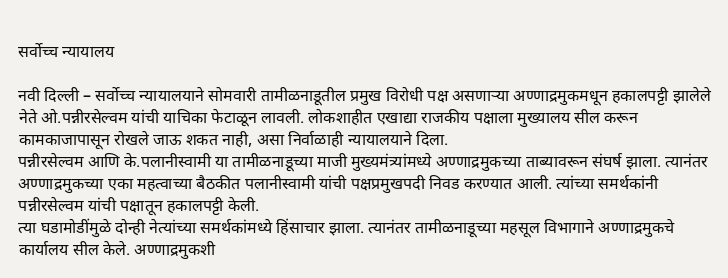सर्वोच्च न्यायालय

नवी दिल्ली – सर्वोच्च न्यायालयाने सोमवारी तामीळनाडूतील प्रमुख विरोधी पक्ष असणाऱ्या अण्णाद्रमुकमधून हकालपट्टी झालेले नेते ओ.पन्नीरसेल्वम यांची याचिका फेटाळून लावली. लोकशाहीत एखाद्या राजकीय पक्षाला मुख्यालय सील करून कामकाजापासून रोखले जाऊ शकत नाही, असा निर्वाळाही न्यायालयाने दिला.
पन्नीरसेल्वम आणि के.पलानीस्वामी या तामीळनाडूच्या माजी मुख्यमंत्र्यांमध्ये अण्णाद्रमुकच्या ताब्यावरून संघर्ष झाला. त्यानंतर अण्णाद्रमुकच्या एका महत्वाच्या बैठकीत पलानीस्वामी यांची पक्षप्रमुखपदी निवड करण्यात आली. त्यांच्या समर्थकांनी पन्नीरसेल्वम यांची पक्षातून हकालपट्टी केली.
त्या घडामोडींमुळे दोन्ही नेत्यांच्या समर्थकांमध्ये हिंसाचार झाला. त्यानंतर तामीळनाडूच्या महसूल विभागाने अण्णाद्रमुकचे कार्यालय सील केले. अण्णाद्रमुकशी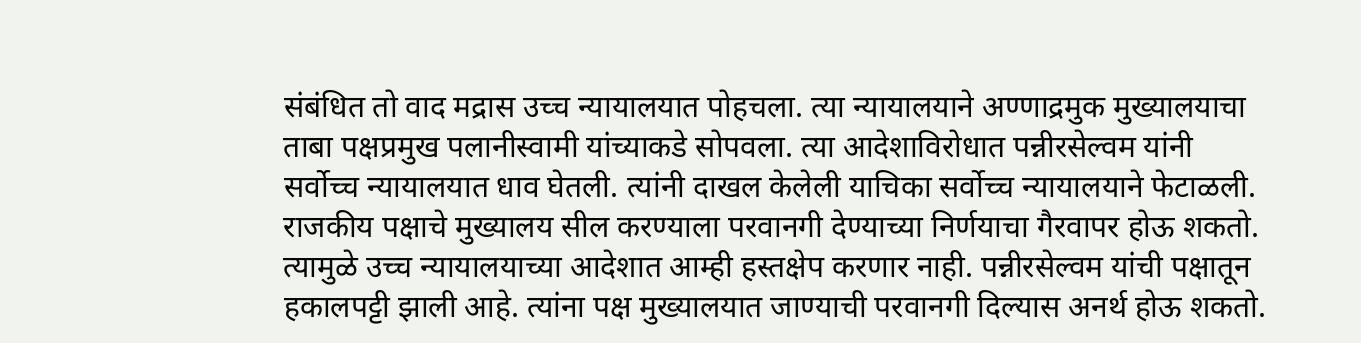संबंधित तो वाद मद्रास उच्च न्यायालयात पोहचला. त्या न्यायालयाने अण्णाद्रमुक मुख्यालयाचा ताबा पक्षप्रमुख पलानीस्वामी यांच्याकडे सोपवला. त्या आदेशाविरोधात पन्नीरसेल्वम यांनी सर्वोच्च न्यायालयात धाव घेतली. त्यांनी दाखल केलेली याचिका सर्वोच्च न्यायालयाने फेटाळली.
राजकीय पक्षाचे मुख्यालय सील करण्याला परवानगी देण्याच्या निर्णयाचा गैरवापर होऊ शकतो. त्यामुळे उच्च न्यायालयाच्या आदेशात आम्ही हस्तक्षेप करणार नाही. पन्नीरसेल्वम यांची पक्षातून हकालपट्टी झाली आहे. त्यांना पक्ष मुख्यालयात जाण्याची परवानगी दिल्यास अनर्थ होऊ शकतो.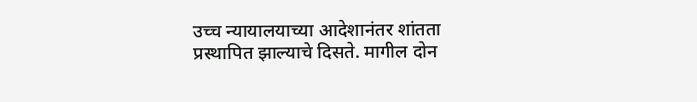उच्च न्यायालयाच्या आदेशानंतर शांतता प्रस्थापित झाल्याचे दिसते. मागील दोन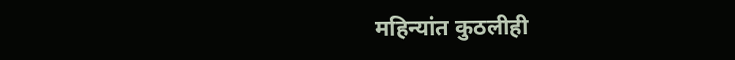महिन्यांत कुठलीही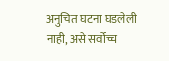अनुचित घटना घडलेली नाही, असे सर्वोच्च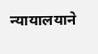न्यायालयाने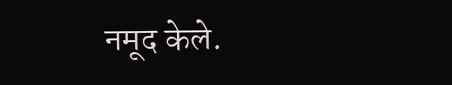नमूद केले.